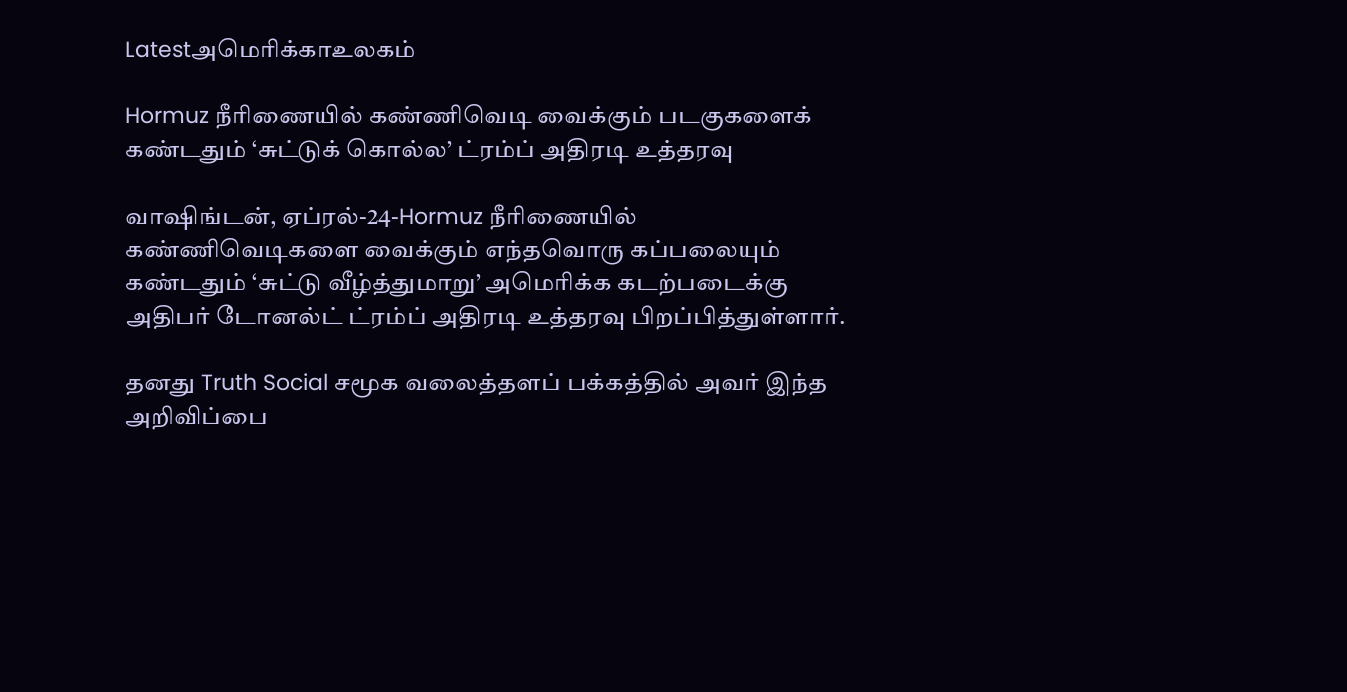Latestஅமெரிக்காஉலகம்

Hormuz நீரிணையில் கண்ணிவெடி வைக்கும் படகுகளைக் கண்டதும் ‘சுட்டுக் கொல்ல’ ட்ரம்ப் அதிரடி உத்தரவு

வாஷிங்டன், ஏப்ரல்-24-Hormuz நீரிணையில் கண்ணிவெடிகளை வைக்கும் எந்தவொரு கப்பலையும் கண்டதும் ‘சுட்டு வீழ்த்துமாறு’ அமெரிக்க கடற்படைக்கு அதிபர் டோனல்ட் ட்ரம்ப் அதிரடி உத்தரவு பிறப்பித்துள்ளார்.

தனது Truth Social சமூக வலைத்தளப் பக்கத்தில் அவர் இந்த அறிவிப்பை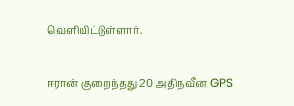வெளியிட்டுள்ளார்.

ஈரான் குறைந்தது 20 அதிநவீன GPS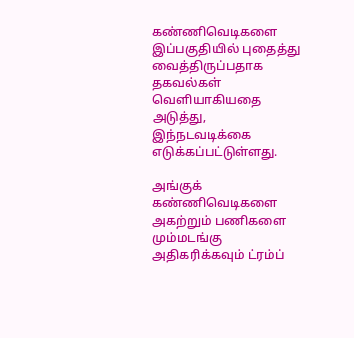கண்ணிவெடிகளை இப்பகுதியில் புதைத்து வைத்திருப்பதாக தகவல்கள் வெளியாகியதை அடுத்து, இந்நடவடிக்கை எடுக்கப்பட்டுள்ளது.

அங்குக் கண்ணிவெடிகளை அகற்றும் பணிகளை மும்மடங்கு அதிகரிக்கவும் ட்ரம்ப்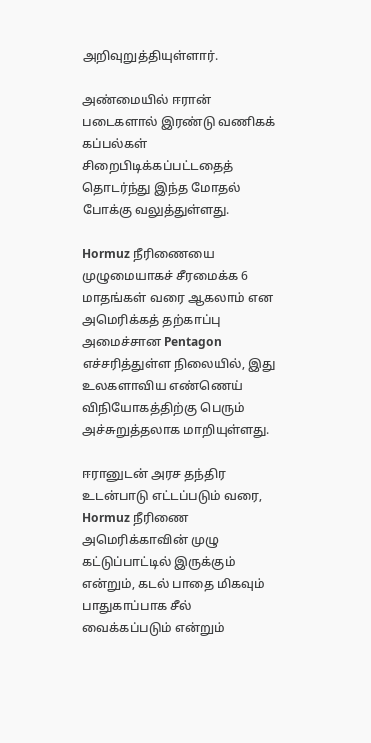அறிவுறுத்தியுள்ளார்.

அண்மையில் ஈரான் படைகளால் இரண்டு வணிகக் கப்பல்கள் சிறைபிடிக்கப்பட்டதைத் தொடர்ந்து இந்த மோதல் போக்கு வலுத்துள்ளது.

Hormuz நீரிணையை முழுமையாகச் சீரமைக்க 6 மாதங்கள் வரை ஆகலாம் என அமெரிக்கத் தற்காப்பு அமைச்சான Pentagon எச்சரித்துள்ள நிலையில், இது உலகளாவிய எண்ணெய் விநியோகத்திற்கு பெரும் அச்சுறுத்தலாக மாறியுள்ளது.

ஈரானுடன் அரச தந்திர உடன்பாடு எட்டப்படும் வரை, Hormuz நீரிணை அமெரிக்காவின் முழு கட்டுப்பாட்டில் இருக்கும் என்றும், கடல் பாதை மிகவும் பாதுகாப்பாக சீல் வைக்கப்படும் என்றும்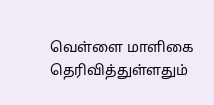வெள்ளை மாளிகை தெரிவித்துள்ளதும்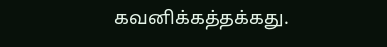கவனிக்கத்தக்கது.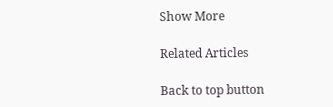Show More

Related Articles

Back to top button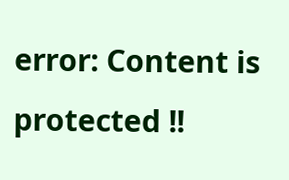error: Content is protected !!